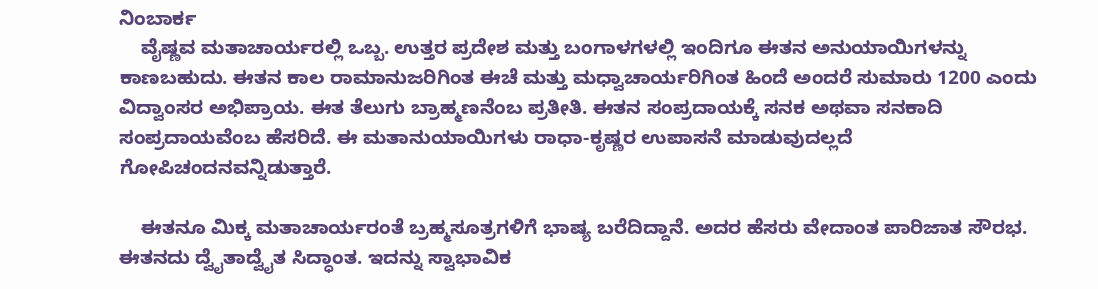ನಿಂಬಾರ್ಕ
    ವೈಷ್ಣವ ಮತಾಚಾರ್ಯರಲ್ಲಿ ಒಬ್ಬ. ಉತ್ತರ ಪ್ರದೇಶ ಮತ್ತು ಬಂಗಾಳಗಳಲ್ಲಿ ಇಂದಿಗೂ ಈತನ ಅನುಯಾಯಿಗಳನ್ನು ಕಾಣಬಹುದು. ಈತನ ಕಾಲ ರಾಮಾನುಜರಿಗಿಂತ ಈಚೆ ಮತ್ತು ಮಧ್ವಾಚಾರ್ಯರಿಗಿಂತ ಹಿಂದೆ ಅಂದರೆ ಸುಮಾರು 1200 ಎಂದು ವಿದ್ವಾಂಸರ ಅಭಿಪ್ರಾಯ. ಈತ ತೆಲುಗು ಬ್ರಾಹ್ಮಣನೆಂಬ ಪ್ರತೀತಿ. ಈತನ ಸಂಪ್ರದಾಯಕ್ಕೆ ಸನಕ ಅಥವಾ ಸನಕಾದಿ ಸಂಪ್ರದಾಯವೆಂಬ ಹೆಸರಿದೆ. ಈ ಮತಾನುಯಾಯಿಗಳು ರಾಧಾ-ಕೃಷ್ಣರ ಉಪಾಸನೆ ಮಾಡುವುದಲ್ಲದೆ ಗೋಪಿಚಂದನವನ್ನಿಡುತ್ತಾರೆ.

    ಈತನೂ ಮಿಕ್ಕ ಮತಾಚಾರ್ಯರಂತೆ ಬ್ರಹ್ಮಸೂತ್ರಗಳಿಗೆ ಭಾಷ್ಯ ಬರೆದಿದ್ದಾನೆ. ಅದರ ಹೆಸರು ವೇದಾಂತ ಪಾರಿಜಾತ ಸೌರಭ. ಈತನದು ದ್ವೈತಾದ್ವೈತ ಸಿದ್ಧಾಂತ. ಇದನ್ನು ಸ್ವಾಭಾವಿಕ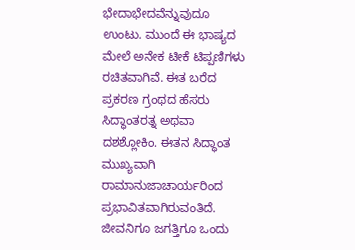ಭೇದಾಭೇದವೆನ್ನುವುದೂ ಉಂಟು. ಮುಂದೆ ಈ ಭಾಷ್ಯದ ಮೇಲೆ ಅನೇಕ ಟೀಕೆ ಟಿಪ್ಪಣಿಗಳು ರಚಿತವಾಗಿವೆ. ಈತ ಬರೆದ ಪ್ರಕರಣ ಗ್ರಂಥದ ಹೆಸರು ಸಿದ್ಧಾಂತರತ್ನ ಅಥವಾ ದಶಶ್ಲೋಕಿಂ. ಈತನ ಸಿದ್ಧಾಂತ ಮುಖ್ಯವಾಗಿ ರಾಮಾನುಜಾಚಾರ್ಯರಿಂದ ಪ್ರಭಾವಿತವಾಗಿರುವಂತಿದೆ. ಜೀವನಿಗೂ ಜಗತ್ತಿಗೂ ಒಂದು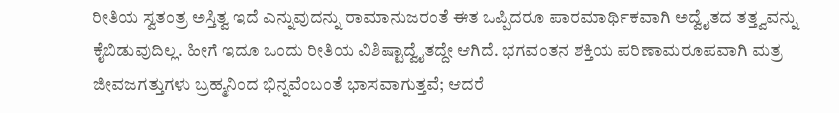ರೀತಿಯ ಸ್ವತಂತ್ರ ಅಸ್ತಿತ್ವ ಇದೆ ಎನ್ನುವುದನ್ನು ರಾಮಾನುಜರಂತೆ ಈತ ಒಪ್ಪಿದರೂ ಪಾರಮಾರ್ಥಿಕವಾಗಿ ಅದ್ವೈತದ ತತ್ತ್ವವನ್ನು ಕೈಬಿಡುವುದಿಲ್ಲ. ಹೀಗೆ ಇದೂ ಒಂದು ರೀತಿಯ ವಿಶಿಷ್ಟಾದ್ವೈತದ್ದೇ ಆಗಿದೆ. ಭಗವಂತನ ಶಕ್ತಿಯ ಪರಿಣಾಮರೂಪವಾಗಿ ಮತ್ರ ಜೀವಜಗತ್ತುಗಳು ಬ್ರಹ್ಮನಿಂದ ಭಿನ್ನವೆಂಬಂತೆ ಭಾಸವಾಗುತ್ತವೆ; ಆದರೆ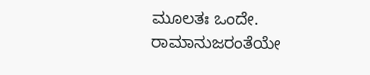ಮೂಲತಃ ಒಂದೇ. ರಾಮಾನುಜರಂತೆಯೇ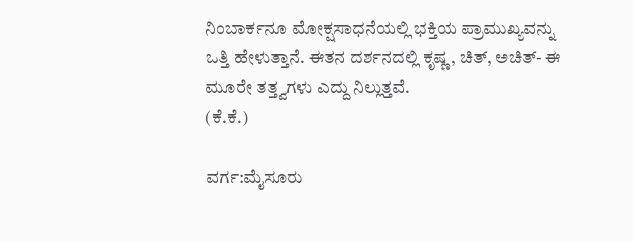ನಿಂಬಾರ್ಕನೂ ಮೋಕ್ಷಸಾಧನೆಯಲ್ಲಿ ಭಕ್ತಿಯ ಪ್ರಾಮುಖ್ಯವನ್ನು ಒತ್ತಿ ಹೇಳುತ್ತಾನೆ. ಈತನ ದರ್ಶನದಲ್ಲಿ ಕೃಷ್ಣ, ಚಿತ್, ಅಚಿತ್- ಈ ಮೂರೇ ತತ್ತ್ವಗಳು ಎದ್ದು ನಿಲ್ಲುತ್ತವೆ.
(ಕೆ.ಕೆ.)

ವರ್ಗ:ಮೈಸೂರು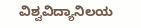ವಿಶ್ವವಿದ್ಯಾನಿಲಯ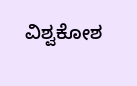ವಿಶ್ವಕೋಶ